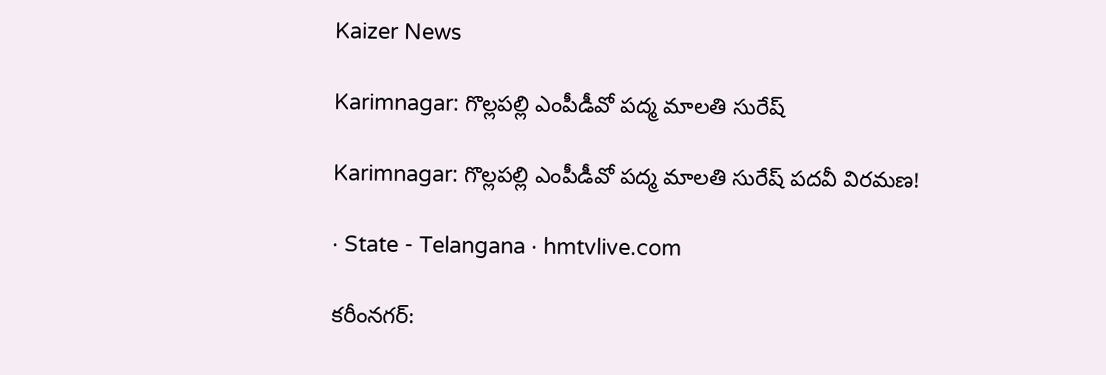Kaizer News

Karimnagar: గొల్లపల్లి ఎంపీడీవో పద్మ మాలతి సురేష్

Karimnagar: గొల్లపల్లి ఎంపీడీవో పద్మ మాలతి సురేష్ పదవీ విరమణ!

· State - Telangana · hmtvlive.com

కరీంనగర్: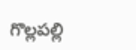గొల్లపల్లి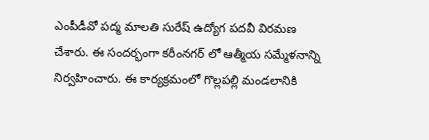ఎంపీడీవో పద్మ మాలతి సురేష్ ఉద్యోగ పదవీ విరమణ చేశారు. ఈ సందర్భంగా కరీంనగర్ లో ఆత్మీయ సమ్మేళనాన్ని నిర్వహించారు. ఈ కార్యక్రమంలో గొల్లపల్లి మండలానికి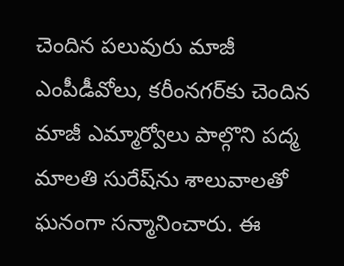చెందిన పలువురు మాజీ ఎంపీడీవోలు, కరీంనగర్‌కు చెందిన మాజీ ఎమ్మార్వోలు పాల్గొని పద్మ మాలతి సురేష్‌ను శాలువాలతో ఘనంగా సన్మానించారు. ఈ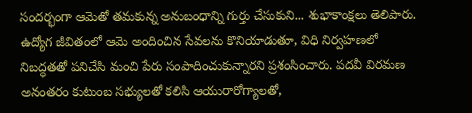సందర్భంగా ఆమెతో తమకున్న అనుబంధాన్ని గుర్తు చేసుకుని... శుభాకాంక్షలు తెలిపారు. ఉద్యోగ జీవితంలో ఆమె అందించిన సేవలను కొనియాడుతూ, విధి నిర్వహణలో నిబద్ధతతో పనిచేసి మంచి పేరు సంపాదించుకున్నారని ప్రశంసించారు. పదవీ విరమణ అనంతరం కుటుంబ సభ్యులతో కలిసి ఆయురారోగ్యాలతో,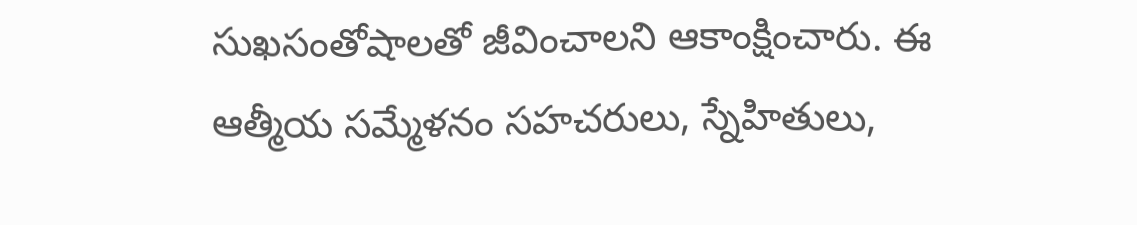సుఖసంతోషాలతో జీవించాలని ఆకాంక్షించారు. ఈ ఆత్మీయ సమ్మేళనం సహచరులు, స్నేహితులు,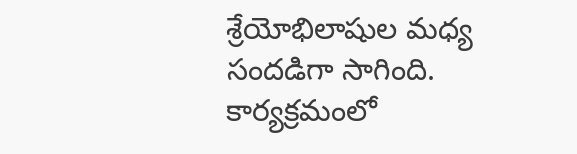శ్రేయోభిలాషుల మధ్య సందడిగా సాగింది. కార్యక్రమంలో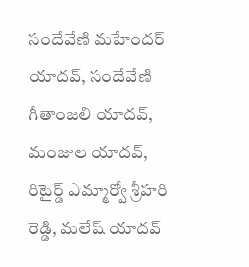సందేవేణి మహేందర్ యాదవ్, సందేవేణి గీతాంజలి యాదవ్, మంజుల యాదవ్, రిటైర్డ్ ఎమ్మార్వో శ్రీహరి రెడ్డి, మలేష్ యాదవ్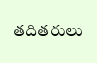తదితరులు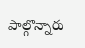పాల్గొన్నారు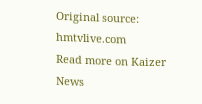Original source: hmtvlive.com
Read more on Kaizer News